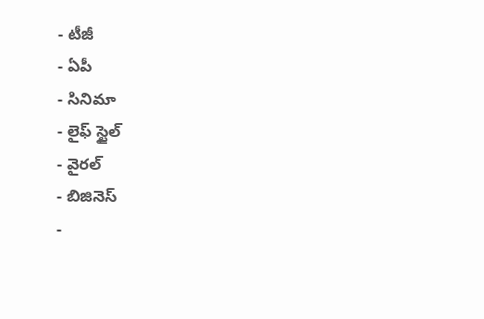- టీజీ
- ఏపీ
- సినిమా
- లైఫ్ స్టైల్
- వైరల్
- బిజినెస్
-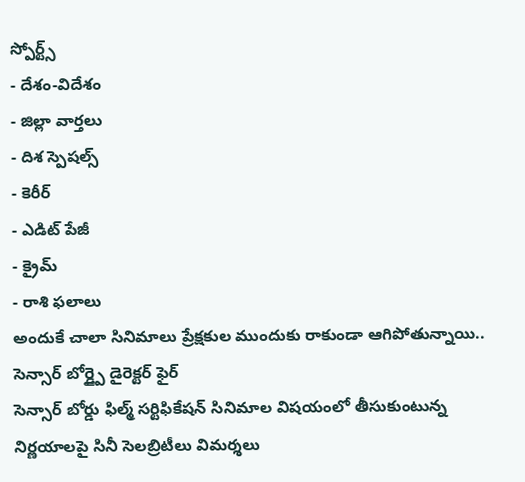స్పోర్ట్స్
- దేశం-విదేశం
- జిల్లా వార్తలు
- దిశ స్పెషల్స్
- కెరీర్
- ఎడిట్ పేజీ
- క్రైమ్
- రాశి ఫలాలు
అందుకే చాలా సినిమాలు ప్రేక్షకుల ముందుకు రాకుండా ఆగిపోతున్నాయి.. సెన్సార్ బోర్డ్పై డైరెక్టర్ ఫైర్
సెన్సార్ బోర్డు ఫిల్మ్ సర్టిఫికేషన్ సినిమాల విషయంలో తీసుకుంటున్న నిర్ణయాలపై సినీ సెలబ్రిటీలు విమర్శలు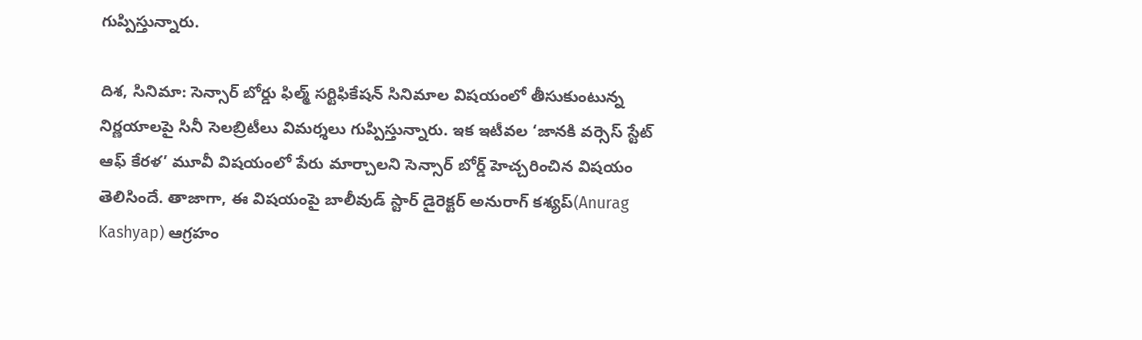గుప్పిస్తున్నారు.

దిశ, సినిమా: సెన్సార్ బోర్డు ఫిల్మ్ సర్టిఫికేషన్ సినిమాల విషయంలో తీసుకుంటున్న నిర్ణయాలపై సినీ సెలబ్రిటీలు విమర్శలు గుప్పిస్తున్నారు. ఇక ఇటీవల ‘జానకి వర్సెస్ స్టేట్ ఆఫ్ కేరళ’ మూవీ విషయంలో పేరు మార్చాలని సెన్సార్ బోర్డ్ హెచ్చరించిన విషయం తెలిసిందే. తాజాగా, ఈ విషయంపై బాలీవుడ్ స్టార్ డైరెక్టర్ అనురాగ్ కశ్యప్(Anurag Kashyap) ఆగ్రహం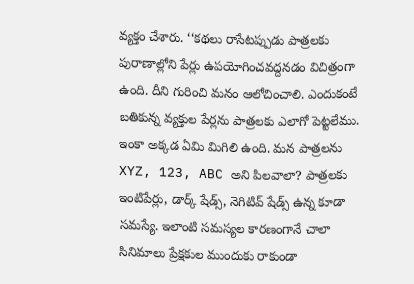వ్యక్తం చేశారు. ‘‘కథలు రాసేటప్పుడు పాత్రలకు పురాణాల్లోని పేర్లు ఉపయోగించవద్దనడం విచిత్రంగా ఉంది. దీని గురించి మనం ఆలోచించాలి. ఎందుకంటే బతికున్న వ్యక్తుల పేర్లను పాత్రలకు ఎలాగో పెట్టలేము.
ఇంకా అక్కడ ఏమి మిగిలి ఉంది. మన పాత్రలను XYZ, 123, ABC అని పిలవాలా? పాత్రలకు ఇంటిపేర్లు, డార్క్ షేడ్స్, నెగిటివ్ షేడ్స్ ఉన్న కూడా సమస్యే. ఇలాంటి సమస్యల కారణంగానే చాలా సినిమాలు ప్రేక్షకుల ముందుకు రాకుండా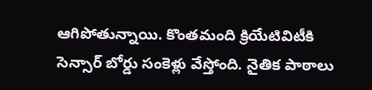ఆగిపోతున్నాయి. కొంతమంది క్రియేటివిటీకి సెన్సార్ బోర్డు సంకెళ్లు వేస్తోంది. నైతిక పాఠాలు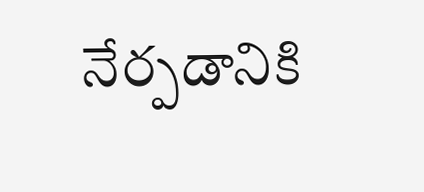నేర్పడానికి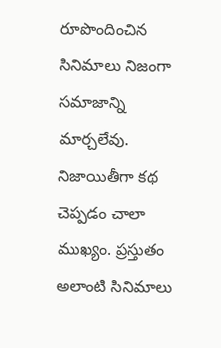రూపొందించిన సినిమాలు నిజంగా సమాజాన్ని మార్చలేవు. నిజాయితీగా కథ చెప్పడం చాలా ముఖ్యం. ప్రస్తుతం అలాంటి సినిమాలు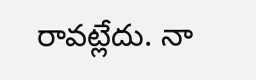రావట్లేదు. నా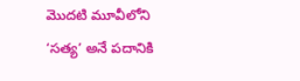మొదటి మూవీలోని ‘సత్య’ అనే పదానికి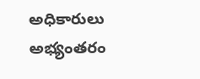అధికారులు అభ్యంతరం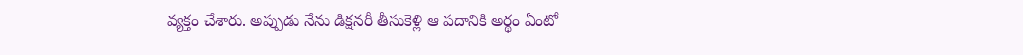వ్యక్తం చేశారు. అప్పుడు నేను డిక్షనరీ తీసుకెళ్లి ఆ పదానికి అర్థం ఏంటో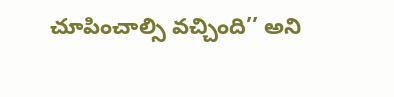చూపించాల్సి వచ్చింది’’ అని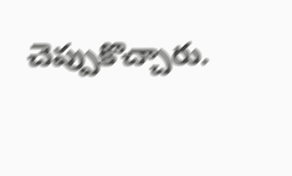చెప్పుకొచ్చారు.